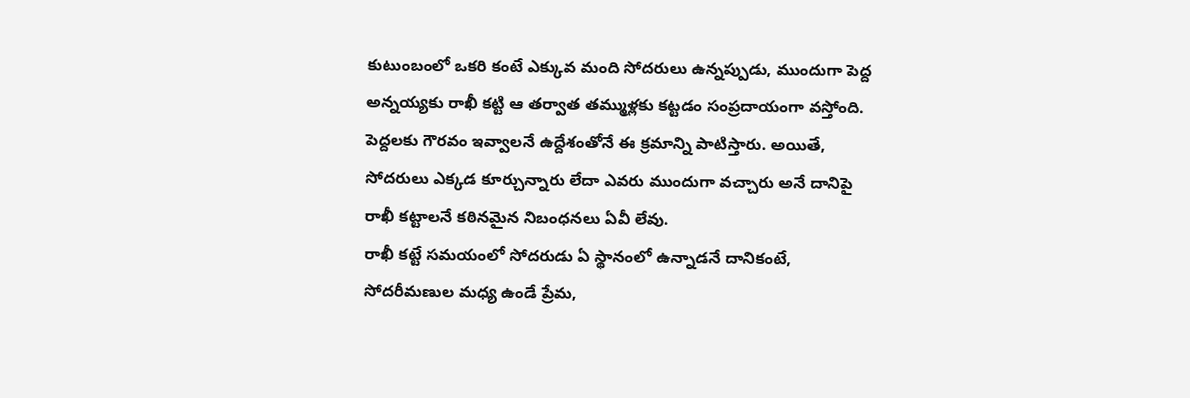కుటుంబంలో ఒకరి కంటే ఎక్కువ మంది సోదరులు ఉన్నప్పుడు, ముందుగా పెద్ద అన్నయ్యకు రాఖీ కట్టి ఆ తర్వాత తమ్ముళ్లకు కట్టడం సంప్రదాయంగా వస్తోంది. పెద్దలకు గౌరవం ఇవ్వాలనే ఉద్దేశంతోనే ఈ క్రమాన్ని పాటిస్తారు. అయితే, సోదరులు ఎక్కడ కూర్చున్నారు లేదా ఎవరు ముందుగా వచ్చారు అనే దానిపై రాఖీ కట్టాలనే కఠినమైన నిబంధనలు ఏవీ లేవు.
రాఖీ కట్టే సమయంలో సోదరుడు ఏ స్థానంలో ఉన్నాడనే దానికంటే, సోదరీమణుల మధ్య ఉండే ప్రేమ,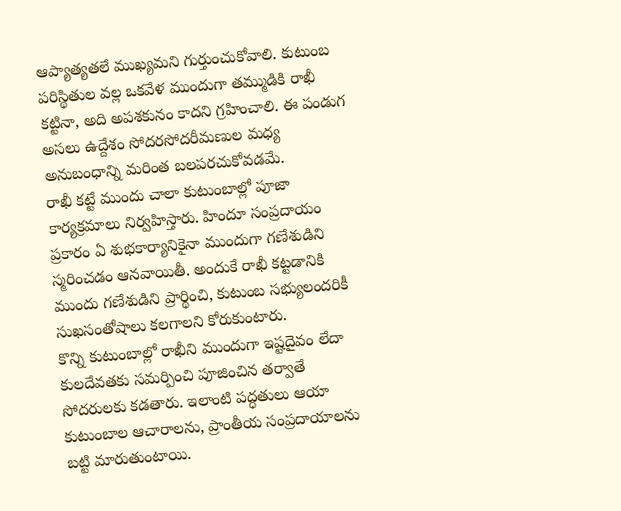ఆప్యాత్యతలే ముఖ్యమని గుర్తుంచుకోవాలి. కుటుంబ పరిస్థితుల వల్ల ఒకవేళ ముందుగా తమ్ముడికి రాఖీ కట్టినా, అది అపశకునం కాదని గ్రహించాలి. ఈ పండుగ అసలు ఉద్దేశం సోదరసోదరీమణుల మధ్య అనుబంధాన్ని మరింత బలపరచుకోవడమే.
రాఖీ కట్టే ముందు చాలా కుటుంబాల్లో పూజా కార్యక్రమాలు నిర్వహిస్తారు. హిందూ సంప్రదాయం ప్రకారం ఏ శుభకార్యానికైనా ముందుగా గణేశుడిని స్మరించడం ఆనవాయితీ. అందుకే రాఖీ కట్టడానికి ముందు గణేశుడిని ప్రార్థించి, కుటుంబ సభ్యులందరికీ సుఖసంతోషాలు కలగాలని కోరుకుంటారు.
కొన్ని కుటుంబాల్లో రాఖీని ముందుగా ఇష్టదైవం లేదా కులదేవతకు సమర్పించి పూజించిన తర్వాతే సోదరులకు కడతారు. ఇలాంటి పద్ధతులు ఆయా కుటుంబాల ఆచారాలను, ప్రాంతీయ సంప్రదాయాలను బట్టి మారుతుంటాయి.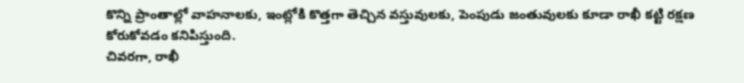కొన్ని ప్రాంతాల్లో వాహనాలకు, ఇంట్లోకి కొత్తగా తెచ్చిన వస్తువులకు, పెంపుడు జంతువులకు కూడా రాఖీ కట్టి రక్షణ కోరుకోవడం కనిపిస్తుంది.
చివరగా, రాఖీ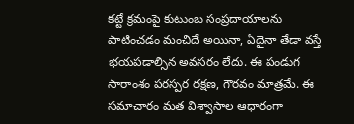కట్టే క్రమంపై కుటుంబ సంప్రదాయాలను పాటించడం మంచిదే అయినా, ఏదైనా తేడా వస్తే భయపడాల్సిన అవసరం లేదు. ఈ పండుగ సారాంశం పరస్పర రక్షణ, గౌరవం మాత్రమే. ఈ సమాచారం మత విశ్వాసాల ఆధారంగా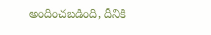అందించబడింది, దీనికి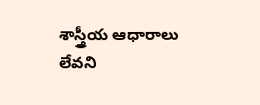శాస్త్రీయ ఆధారాలు లేవని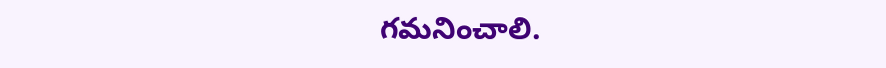గమనించాలి.